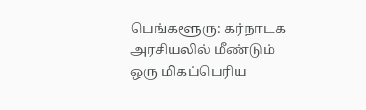பெங்களூரு: கர்நாடக அரசியலில் மீண்டும் ஒரு மிகப்பெரிய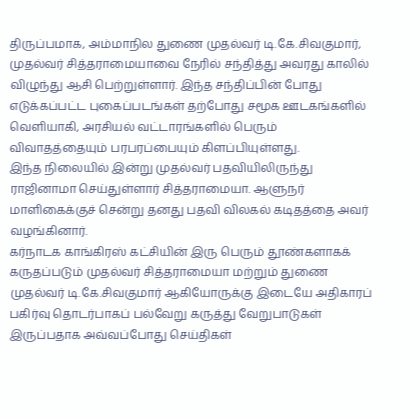திருப்பமாக, அம்மாநில துணை முதல்வர் டி.கே.சிவகுமார், முதல்வர் சித்தராமையாவை நேரில் சந்தித்து அவரது காலில் விழுந்து ஆசி பெற்றுள்ளார். இந்த சந்திப்பின் போது எடுக்கப்பட்ட புகைப்படங்கள் தற்போது சமூக ஊடகங்களில் வெளியாகி, அரசியல் வட்டாரங்களில் பெரும் விவாதத்தையும் பரபரப்பையும் கிளப்பியுள்ளது.
இந்த நிலையில் இன்று முதல்வர் பதவியிலிருந்து ராஜினாமா செய்துள்ளார் சித்தராமையா. ஆளுநர் மாளிகைக்குச் சென்று தனது பதவி விலகல் கடிதத்தை அவர் வழங்கினார்.
கர்நாடக காங்கிரஸ் கட்சியின் இரு பெரும் தூண்களாகக் கருதப்படும் முதல்வர் சித்தராமையா மற்றும் துணை முதல்வர் டி.கே.சிவகுமார் ஆகியோருக்கு இடையே அதிகாரப் பகிர்வு தொடர்பாகப் பல்வேறு கருத்து வேறுபாடுகள் இருப்பதாக அவ்வப்போது செய்திகள்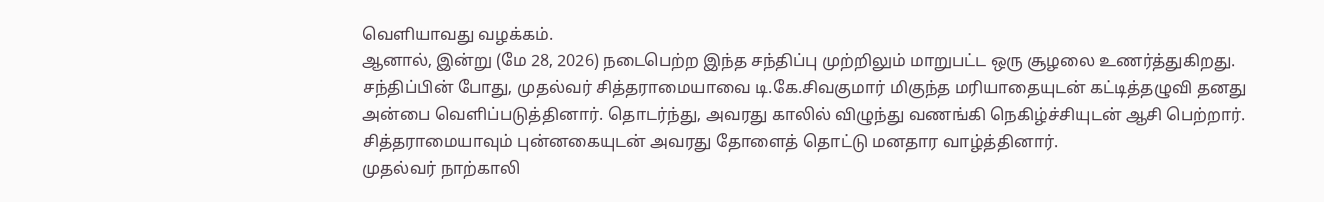வெளியாவது வழக்கம்.
ஆனால், இன்று (மே 28, 2026) நடைபெற்ற இந்த சந்திப்பு முற்றிலும் மாறுபட்ட ஒரு சூழலை உணர்த்துகிறது. சந்திப்பின் போது, முதல்வர் சித்தராமையாவை டி.கே.சிவகுமார் மிகுந்த மரியாதையுடன் கட்டித்தழுவி தனது அன்பை வெளிப்படுத்தினார். தொடர்ந்து, அவரது காலில் விழுந்து வணங்கி நெகிழ்ச்சியுடன் ஆசி பெற்றார். சித்தராமையாவும் புன்னகையுடன் அவரது தோளைத் தொட்டு மனதார வாழ்த்தினார்.
முதல்வர் நாற்காலி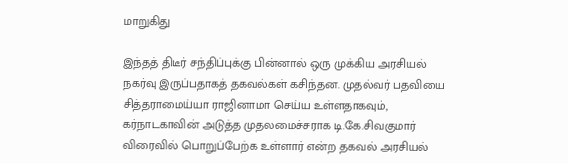மாறுகிது

இந்தத் திடீர் சந்திப்புக்கு பின்னால் ஒரு முக்கிய அரசியல் நகர்வு இருப்பதாகத் தகவல்கள் கசிந்தன. முதல்வர் பதவியை சித்தராமைய்யா ராஜினாமா செய்ய உள்ளதாகவும், கர்நாடகாவின் அடுத்த முதலமைச்சராக டி.கே.சிவகுமார் விரைவில் பொறுப்பேற்க உள்ளார் என்ற தகவல் அரசியல்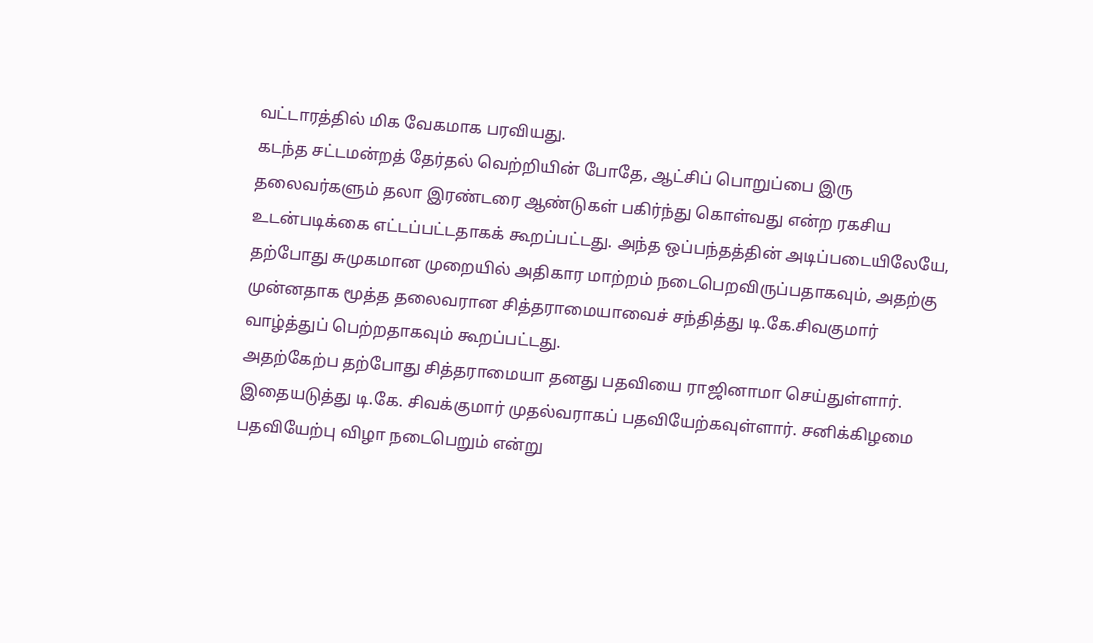வட்டாரத்தில் மிக வேகமாக பரவியது.
கடந்த சட்டமன்றத் தேர்தல் வெற்றியின் போதே, ஆட்சிப் பொறுப்பை இரு தலைவர்களும் தலா இரண்டரை ஆண்டுகள் பகிர்ந்து கொள்வது என்ற ரகசிய உடன்படிக்கை எட்டப்பட்டதாகக் கூறப்பட்டது. அந்த ஒப்பந்தத்தின் அடிப்படையிலேயே, தற்போது சுமுகமான முறையில் அதிகார மாற்றம் நடைபெறவிருப்பதாகவும், அதற்கு முன்னதாக மூத்த தலைவரான சித்தராமையாவைச் சந்தித்து டி.கே.சிவகுமார் வாழ்த்துப் பெற்றதாகவும் கூறப்பட்டது.
அதற்கேற்ப தற்போது சித்தராமையா தனது பதவியை ராஜினாமா செய்துள்ளார். இதையடுத்து டி.கே. சிவக்குமார் முதல்வராகப் பதவியேற்கவுள்ளார். சனிக்கிழமை பதவியேற்பு விழா நடைபெறும் என்று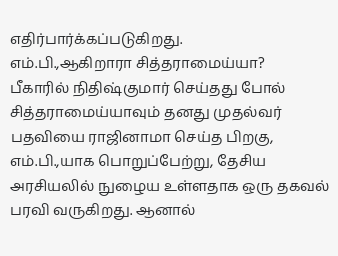எதிர்பார்க்கப்படுகிறது.
எம்.பி.,ஆகிறாரா சித்தராமைய்யா?
பீகாரில் நிதிஷ்குமார் செய்தது போல் சித்தராமைய்யாவும் தனது முதல்வர் பதவியை ராஜினாமா செய்த பிறகு, எம்.பி.,யாக பொறுப்பேற்று, தேசிய அரசியலில் நுழைய உள்ளதாக ஒரு தகவல் பரவி வருகிறது. ஆனால்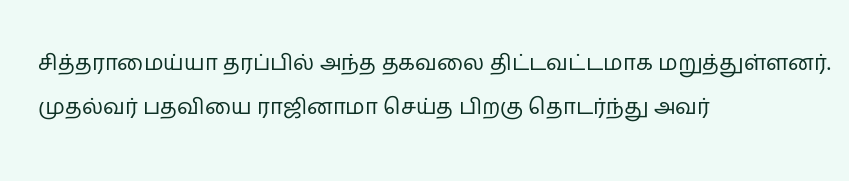சித்தராமைய்யா தரப்பில் அந்த தகவலை திட்டவட்டமாக மறுத்துள்ளனர். முதல்வர் பதவியை ராஜினாமா செய்த பிறகு தொடர்ந்து அவர்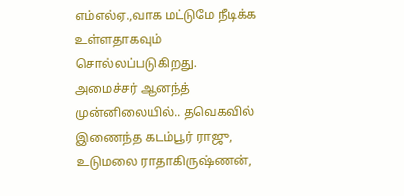எம்எல்ஏ.,வாக மட்டுமே நீடிக்க உள்ளதாகவும் சொல்லப்படுகிறது.
அமைச்சர் ஆனந்த் முன்னிலையில்.. தவெகவில் இணைந்த கடம்பூர் ராஜு, உடுமலை ராதாகிருஷ்ணன்,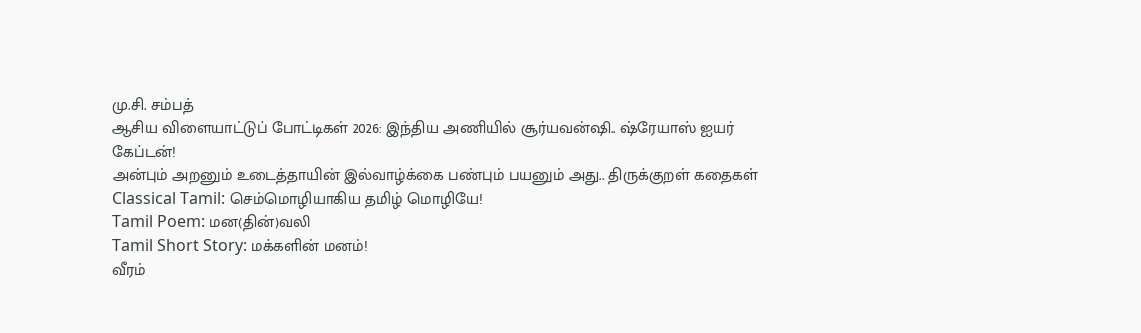மு.சி. சம்பத்
ஆசிய விளையாட்டுப் போட்டிகள் 2026: இந்திய அணியில் சூர்யவன்ஷி.. ஷ்ரேயாஸ் ஐயர் கேப்டன்!
அன்பும் அறனும் உடைத்தாயின் இல்வாழ்க்கை பண்பும் பயனும் அது.. திருக்குறள் கதைகள்
Classical Tamil: செம்மொழியாகிய தமிழ் மொழியே!
Tamil Poem: மன(தின்)வலி
Tamil Short Story: மக்களின் மனம்!
வீரம்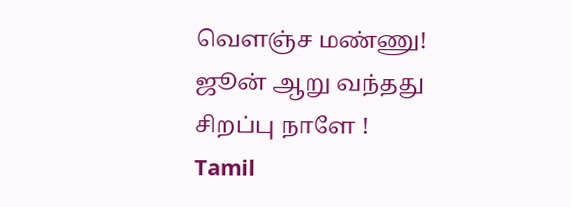வெளஞ்ச மண்ணு!
ஜூன் ஆறு வந்தது சிறப்பு நாளே !
Tamil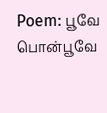Poem: பூவே பொன்பூவே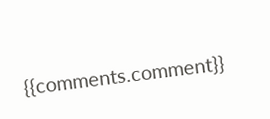{{comments.comment}}